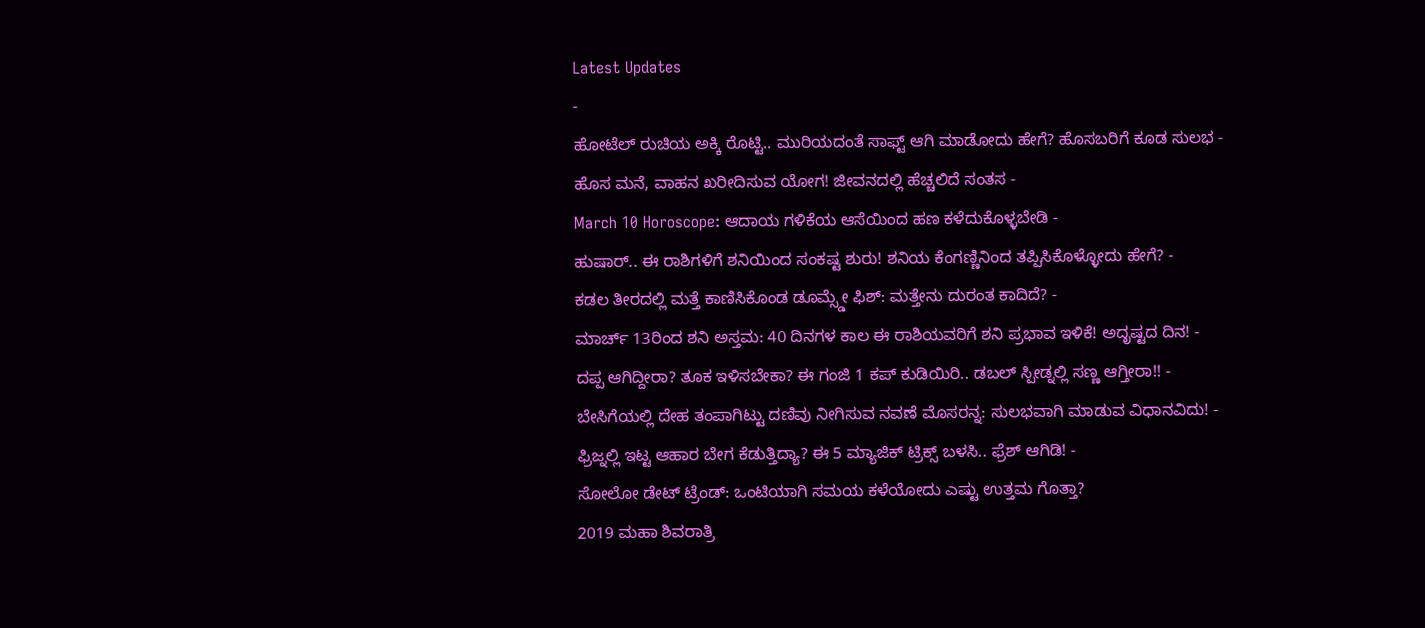Latest Updates
-
ಹೋಟೆಲ್ ರುಚಿಯ ಅಕ್ಕಿ ರೊಟ್ಟಿ.. ಮುರಿಯದಂತೆ ಸಾಫ್ಟ್ ಆಗಿ ಮಾಡೋದು ಹೇಗೆ? ಹೊಸಬರಿಗೆ ಕೂಡ ಸುಲಭ -
ಹೊಸ ಮನೆ, ವಾಹನ ಖರೀದಿಸುವ ಯೋಗ! ಜೀವನದಲ್ಲಿ ಹೆಚ್ಚಲಿದೆ ಸಂತಸ -
March 10 Horoscope: ಆದಾಯ ಗಳಿಕೆಯ ಆಸೆಯಿಂದ ಹಣ ಕಳೆದುಕೊಳ್ಳಬೇಡಿ -
ಹುಷಾರ್.. ಈ ರಾಶಿಗಳಿಗೆ ಶನಿಯಿಂದ ಸಂಕಷ್ಟ ಶುರು! ಶನಿಯ ಕೆಂಗಣ್ಣಿನಿಂದ ತಪ್ಪಿಸಿಕೊಳ್ಳೋದು ಹೇಗೆ? -
ಕಡಲ ತೀರದಲ್ಲಿ ಮತ್ತೆ ಕಾಣಿಸಿಕೊಂಡ ಡೂಮ್ಸ್ಡೇ ಫಿಶ್: ಮತ್ತೇನು ದುರಂತ ಕಾದಿದೆ? -
ಮಾರ್ಚ್ 13ರಿಂದ ಶನಿ ಅಸ್ತಮ: 40 ದಿನಗಳ ಕಾಲ ಈ ರಾಶಿಯವರಿಗೆ ಶನಿ ಪ್ರಭಾವ ಇಳಿಕೆ! ಅದೃಷ್ಟದ ದಿನ! -
ದಪ್ಪ ಆಗಿದ್ದೀರಾ? ತೂಕ ಇಳಿಸಬೇಕಾ? ಈ ಗಂಜಿ 1 ಕಪ್ ಕುಡಿಯಿರಿ.. ಡಬಲ್ ಸ್ಪೀಡ್ನಲ್ಲಿ ಸಣ್ಣ ಆಗ್ತೀರಾ!! -
ಬೇಸಿಗೆಯಲ್ಲಿ ದೇಹ ತಂಪಾಗಿಟ್ಟು ದಣಿವು ನೀಗಿಸುವ ನವಣೆ ಮೊಸರನ್ನ: ಸುಲಭವಾಗಿ ಮಾಡುವ ವಿಧಾನವಿದು! -
ಫ್ರಿಜ್ನಲ್ಲಿ ಇಟ್ಟ ಆಹಾರ ಬೇಗ ಕೆಡುತ್ತಿದ್ಯಾ? ಈ 5 ಮ್ಯಾಜಿಕ್ ಟ್ರಿಕ್ಸ್ ಬಳಸಿ.. ಫ್ರೆಶ್ ಆಗಿಡಿ! -
ಸೋಲೋ ಡೇಟ್ ಟ್ರೆಂಡ್: ಒಂಟಿಯಾಗಿ ಸಮಯ ಕಳೆಯೋದು ಎಷ್ಟು ಉತ್ತಮ ಗೊತ್ತಾ?
2019 ಮಹಾ ಶಿವರಾತ್ರಿ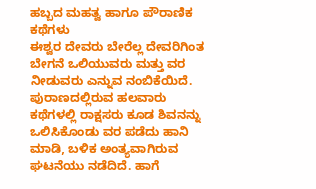ಹಬ್ಬದ ಮಹತ್ವ ಹಾಗೂ ಪೌರಾಣಿಕ ಕಥೆಗಳು
ಈಶ್ವರ ದೇವರು ಬೇರೆಲ್ಲ ದೇವರಿಗಿಂತ ಬೇಗನೆ ಒಲಿಯುವರು ಮತ್ತು ವರ ನೀಡುವರು ಎನ್ನುವ ನಂಬಿಕೆಯಿದೆ. ಪುರಾಣದಲ್ಲಿರುವ ಹಲವಾರು ಕಥೆಗಳಲ್ಲಿ ರಾಕ್ಷಸರು ಕೂಡ ಶಿವನನ್ನು ಒಲಿಸಿಕೊಂಡು ವರ ಪಡೆದು ಹಾನಿ ಮಾಡಿ, ಬಳಿಕ ಅಂತ್ಯವಾಗಿರುವ ಘಟನೆಯು ನಡೆದಿದೆ. ಹಾಗೆ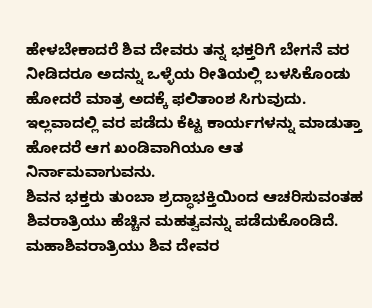ಹೇಳಬೇಕಾದರೆ ಶಿವ ದೇವರು ತನ್ನ ಭಕ್ತರಿಗೆ ಬೇಗನೆ ವರ ನೀಡಿದರೂ ಅದನ್ನು ಒಳ್ಳೆಯ ರೀತಿಯಲ್ಲಿ ಬಳಸಿಕೊಂಡು ಹೋದರೆ ಮಾತ್ರ ಅದಕ್ಕೆ ಫಲಿತಾಂಶ ಸಿಗುವುದು. ಇಲ್ಲವಾದಲ್ಲಿ ವರ ಪಡೆದು ಕೆಟ್ಟ ಕಾರ್ಯಗಳನ್ನು ಮಾಡುತ್ತಾ ಹೋದರೆ ಆಗ ಖಂಡಿವಾಗಿಯೂ ಆತ ನಿರ್ನಾಮವಾಗುವನು.
ಶಿವನ ಭಕ್ತರು ತುಂಬಾ ಶ್ರದ್ಧಾಭಕ್ತಿಯಿಂದ ಆಚರಿಸುವಂತಹ ಶಿವರಾತ್ರಿಯು ಹೆಚ್ಚಿನ ಮಹತ್ವವನ್ನು ಪಡೆದುಕೊಂಡಿದೆ. ಮಹಾಶಿವರಾತ್ರಿಯು ಶಿವ ದೇವರ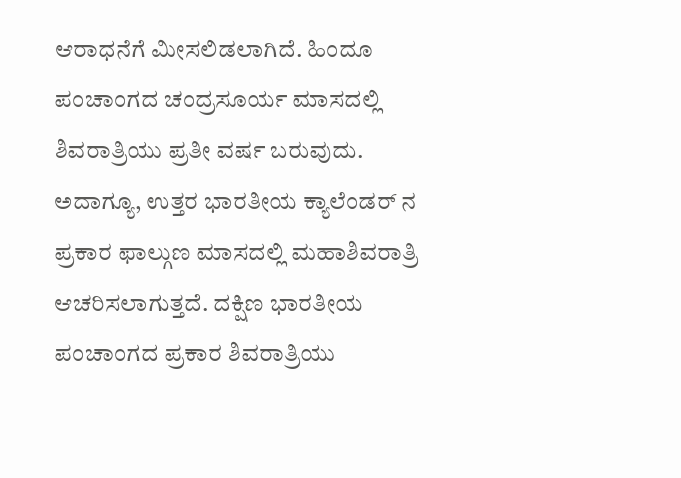ಆರಾಧನೆಗೆ ಮೀಸಲಿಡಲಾಗಿದೆ. ಹಿಂದೂ ಪಂಚಾಂಗದ ಚಂದ್ರಸೂರ್ಯ ಮಾಸದಲ್ಲಿ ಶಿವರಾತ್ರಿಯು ಪ್ರತೀ ವರ್ಷ ಬರುವುದು. ಅದಾಗ್ಯೂ, ಉತ್ತರ ಭಾರತೀಯ ಕ್ಯಾಲೆಂಡರ್ ನ ಪ್ರಕಾರ ಫಾಲ್ಗುಣ ಮಾಸದಲ್ಲಿ ಮಹಾಶಿವರಾತ್ರಿ ಆಚರಿಸಲಾಗುತ್ತದೆ. ದಕ್ಷಿಣ ಭಾರತೀಯ ಪಂಚಾಂಗದ ಪ್ರಕಾರ ಶಿವರಾತ್ರಿಯು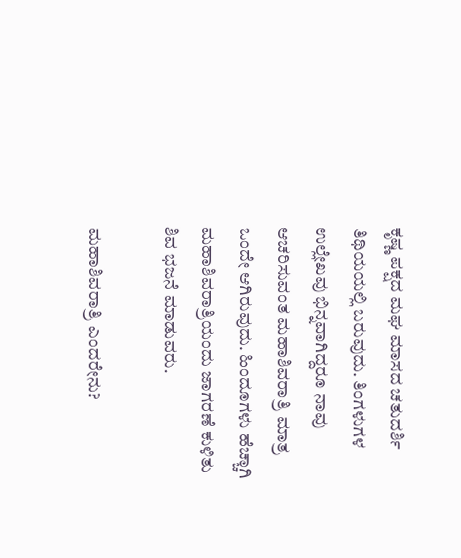ಕೃಷ್ಣ ಪಕ್ಷದ ಮಘ ಮಾಸದ ಚತುದರ್ಶಿ ತಿಥಿಯಯಲ್ಲಿ ಬರುವುದು. ತಿಂಗಳುಗಳ ಉಲ್ಲೇಖವು ಭಿನ್ನವಾಗಿದ್ದರೂ ನಾವು ಆಚರಿಸುವಂತ ಮಹಾಶಿವರಾತ್ರಿ ಮಾತ್ರ ಒಂದೇ ಆಗಿರುವುದು. ಹಿಂದೂಗಳು ಹೆಚ್ಚಾಗಿ ಮಹಾಶಿವರಾತ್ರಿಯಂದು ಜಾಗರಣೆ ಕುಳಿತು ಶಿವ ಭಜನೆ ಮಾಡುವರು.

ಮಹಾಶಿವರಾತ್ರಿ ಎಂದರೇನು?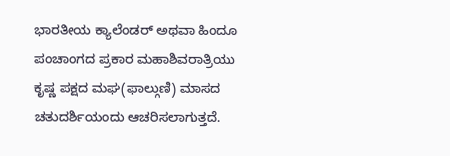ಭಾರತೀಯ ಕ್ಯಾಲೆಂಡರ್ ಅಥವಾ ಹಿಂದೂ ಪಂಚಾಂಗದ ಪ್ರಕಾರ ಮಹಾಶಿವರಾತ್ರಿಯು ಕೃಷ್ಣ ಪಕ್ಷದ ಮಘ(ಫಾಲ್ಗುಣಿ) ಮಾಸದ ಚತುದರ್ಶಿಯಂದು ಆಚರಿಸಲಾಗುತ್ತದೆ.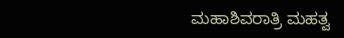ಮಹಾಶಿವರಾತ್ರಿ ಮಹತ್ವ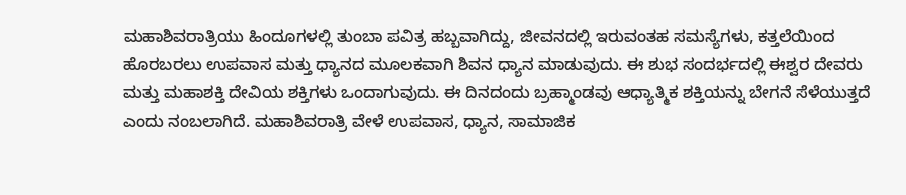ಮಹಾಶಿವರಾತ್ರಿಯು ಹಿಂದೂಗಳಲ್ಲಿ ತುಂಬಾ ಪವಿತ್ರ ಹಬ್ಬವಾಗಿದ್ದು, ಜೀವನದಲ್ಲಿ ಇರುವಂತಹ ಸಮಸ್ಯೆಗಳು, ಕತ್ತಲೆಯಿಂದ ಹೊರಬರಲು ಉಪವಾಸ ಮತ್ತು ಧ್ಯಾನದ ಮೂಲಕವಾಗಿ ಶಿವನ ಧ್ಯಾನ ಮಾಡುವುದು. ಈ ಶುಭ ಸಂದರ್ಭದಲ್ಲಿ ಈಶ್ವರ ದೇವರು ಮತ್ತು ಮಹಾಶಕ್ತಿ ದೇವಿಯ ಶಕ್ತಿಗಳು ಒಂದಾಗುವುದು. ಈ ದಿನದಂದು ಬ್ರಹ್ಮಾಂಡವು ಆಧ್ಯಾತ್ಮಿಕ ಶಕ್ತಿಯನ್ನು ಬೇಗನೆ ಸೆಳೆಯುತ್ತದೆ ಎಂದು ನಂಬಲಾಗಿದೆ. ಮಹಾಶಿವರಾತ್ರಿ ವೇಳೆ ಉಪವಾಸ, ಧ್ಯಾನ, ಸಾಮಾಜಿಕ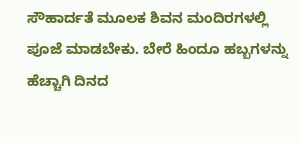ಸೌಹಾರ್ದತೆ ಮೂಲಕ ಶಿವನ ಮಂದಿರಗಳಲ್ಲಿ ಪೂಜೆ ಮಾಡಬೇಕು. ಬೇರೆ ಹಿಂದೂ ಹಬ್ಬಗಳನ್ನು ಹೆಚ್ಚಾಗಿ ದಿನದ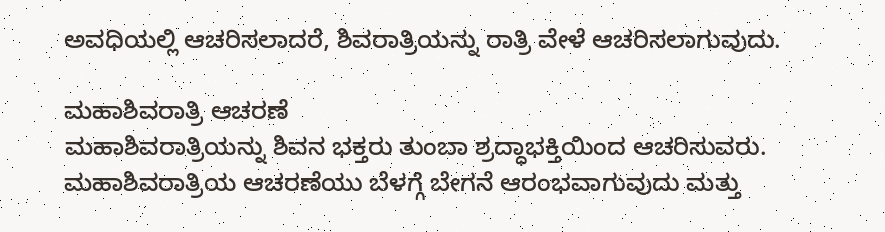ಅವಧಿಯಲ್ಲಿ ಆಚರಿಸಲಾದರೆ, ಶಿವರಾತ್ರಿಯನ್ನು ರಾತ್ರಿ ವೇಳೆ ಆಚರಿಸಲಾಗುವುದು.

ಮಹಾಶಿವರಾತ್ರಿ ಆಚರಣೆ
ಮಹಾಶಿವರಾತ್ರಿಯನ್ನು ಶಿವನ ಭಕ್ತರು ತುಂಬಾ ಶ್ರದ್ಧಾಭಕ್ತಿಯಿಂದ ಆಚರಿಸುವರು. ಮಹಾಶಿವರಾತ್ರಿಯ ಆಚರಣೆಯು ಬೆಳಗ್ಗೆ ಬೇಗನೆ ಆರಂಭವಾಗುವುದು ಮತ್ತು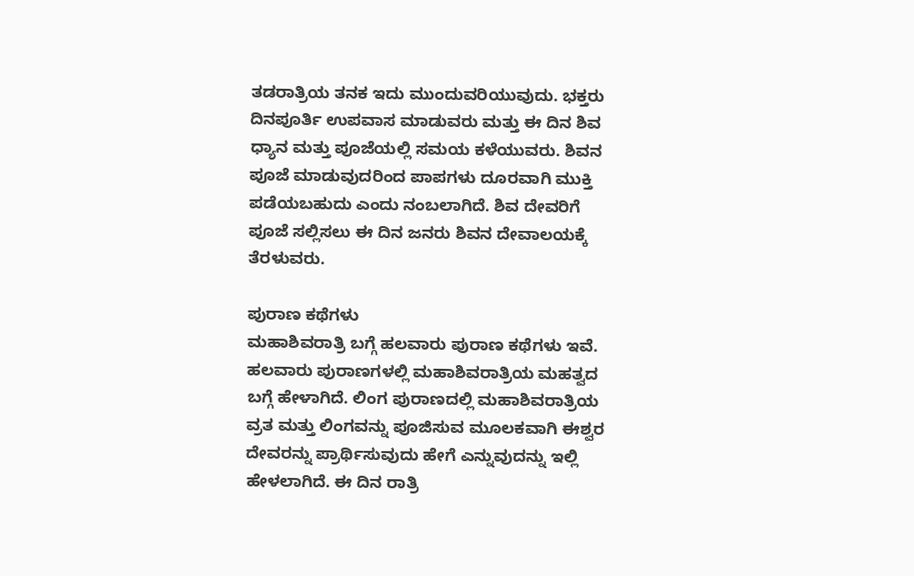ತಡರಾತ್ರಿಯ ತನಕ ಇದು ಮುಂದುವರಿಯುವುದು. ಭಕ್ತರು ದಿನಪೂರ್ತಿ ಉಪವಾಸ ಮಾಡುವರು ಮತ್ತು ಈ ದಿನ ಶಿವ ಧ್ಯಾನ ಮತ್ತು ಪೂಜೆಯಲ್ಲಿ ಸಮಯ ಕಳೆಯುವರು. ಶಿವನ ಪೂಜೆ ಮಾಡುವುದರಿಂದ ಪಾಪಗಳು ದೂರವಾಗಿ ಮುಕ್ತಿ ಪಡೆಯಬಹುದು ಎಂದು ನಂಬಲಾಗಿದೆ. ಶಿವ ದೇವರಿಗೆ ಪೂಜೆ ಸಲ್ಲಿಸಲು ಈ ದಿನ ಜನರು ಶಿವನ ದೇವಾಲಯಕ್ಕೆ ತೆರಳುವರು.

ಪುರಾಣ ಕಥೆಗಳು
ಮಹಾಶಿವರಾತ್ರಿ ಬಗ್ಗೆ ಹಲವಾರು ಪುರಾಣ ಕಥೆಗಳು ಇವೆ. ಹಲವಾರು ಪುರಾಣಗಳಲ್ಲಿ ಮಹಾಶಿವರಾತ್ರಿಯ ಮಹತ್ವದ ಬಗ್ಗೆ ಹೇಳಾಗಿದೆ. ಲಿಂಗ ಪುರಾಣದಲ್ಲಿ ಮಹಾಶಿವರಾತ್ರಿಯ ವ್ರತ ಮತ್ತು ಲಿಂಗವನ್ನು ಪೂಜಿಸುವ ಮೂಲಕವಾಗಿ ಈಶ್ವರ ದೇವರನ್ನು ಪ್ರಾರ್ಥಿಸುವುದು ಹೇಗೆ ಎನ್ನುವುದನ್ನು ಇಲ್ಲಿ ಹೇಳಲಾಗಿದೆ. ಈ ದಿನ ರಾತ್ರಿ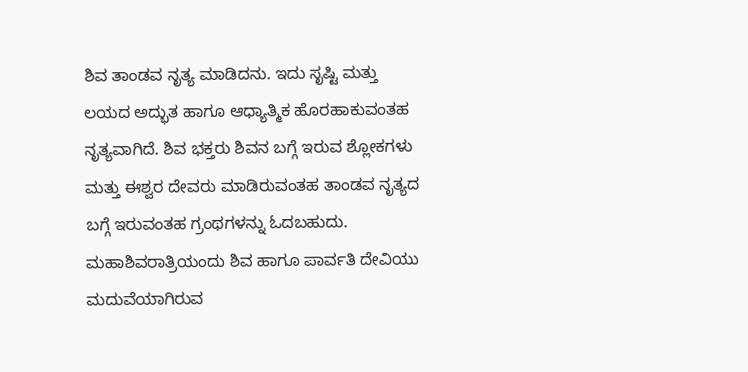ಶಿವ ತಾಂಡವ ನೃತ್ಯ ಮಾಡಿದನು. ಇದು ಸೃಷ್ಟಿ ಮತ್ತು ಲಯದ ಅದ್ಭುತ ಹಾಗೂ ಆಧ್ಯಾತ್ಮಿಕ ಹೊರಹಾಕುವಂತಹ ನೃತ್ಯವಾಗಿದೆ. ಶಿವ ಭಕ್ತರು ಶಿವನ ಬಗ್ಗೆ ಇರುವ ಶ್ಲೋಕಗಳು ಮತ್ತು ಈಶ್ವರ ದೇವರು ಮಾಡಿರುವಂತಹ ತಾಂಡವ ನೃತ್ಯದ ಬಗ್ಗೆ ಇರುವಂತಹ ಗ್ರಂಥಗಳನ್ನು ಓದಬಹುದು. ಮಹಾಶಿವರಾತ್ರಿಯಂದು ಶಿವ ಹಾಗೂ ಪಾರ್ವತಿ ದೇವಿಯು ಮದುವೆಯಾಗಿರುವ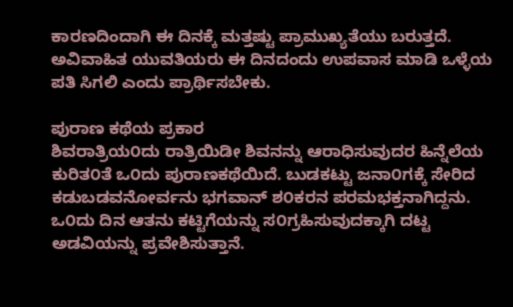ಕಾರಣದಿಂದಾಗಿ ಈ ದಿನಕ್ಕೆ ಮತ್ತಷ್ಟು ಪ್ರಾಮುಖ್ಯತೆಯು ಬರುತ್ತದೆ. ಅವಿವಾಹಿತ ಯುವತಿಯರು ಈ ದಿನದಂದು ಉಪವಾಸ ಮಾಡಿ ಒಳ್ಳೆಯ ಪತಿ ಸಿಗಲಿ ಎಂದು ಪ್ರಾರ್ಥಿಸಬೇಕು.

ಪುರಾಣ ಕಥೆಯ ಪ್ರಕಾರ
ಶಿವರಾತ್ರಿಯ೦ದು ರಾತ್ರಿಯಿಡೀ ಶಿವನನ್ನು ಆರಾಧಿಸುವುದರ ಹಿನ್ನೆಲೆಯ ಕುರಿತ೦ತೆ ಒ೦ದು ಪುರಾಣಕಥೆಯಿದೆ. ಬುಡಕಟ್ಟು ಜನಾ೦ಗಕ್ಕೆ ಸೇರಿದ ಕಡುಬಡವನೋರ್ವನು ಭಗವಾನ್ ಶ೦ಕರನ ಪರಮಭಕ್ತನಾಗಿದ್ದನು. ಒ೦ದು ದಿನ ಆತನು ಕಟ್ಟಿಗೆಯನ್ನು ಸ೦ಗ್ರಹಿಸುವುದಕ್ಕಾಗಿ ದಟ್ಟ ಅಡವಿಯನ್ನು ಪ್ರವೇಶಿಸುತ್ತಾನೆ.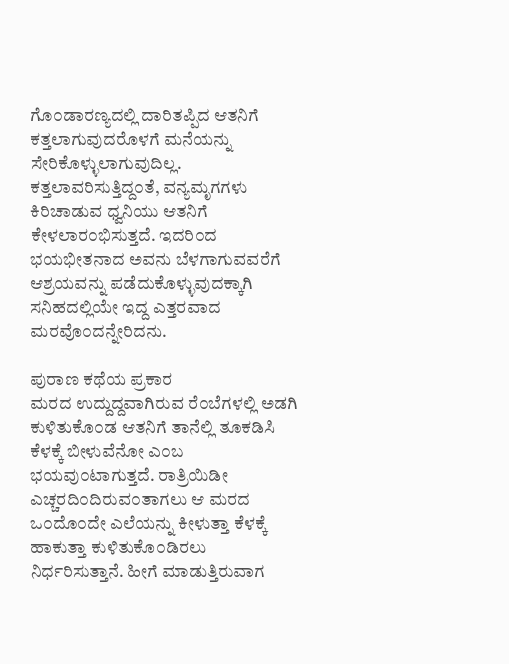ಗೊ೦ಡಾರಣ್ಯದಲ್ಲಿ ದಾರಿತಪ್ಪಿದ ಆತನಿಗೆ ಕತ್ತಲಾಗುವುದರೊಳಗೆ ಮನೆಯನ್ನು ಸೇರಿಕೊಳ್ಳುಲಾಗುವುದಿಲ್ಲ. ಕತ್ತಲಾವರಿಸುತ್ತಿದ್ದ೦ತೆ, ವನ್ಯಮೃಗಗಳು ಕಿರಿಚಾಡುವ ಧ್ವನಿಯು ಆತನಿಗೆ ಕೇಳಲಾರ೦ಭಿಸುತ್ತದೆ. ಇದರಿ೦ದ ಭಯಭೀತನಾದ ಅವನು ಬೆಳಗಾಗುವವರೆಗೆ ಆಶ್ರಯವನ್ನು ಪಡೆದುಕೊಳ್ಳುವುದಕ್ಕಾಗಿ ಸನಿಹದಲ್ಲಿಯೇ ಇದ್ದ ಎತ್ತರವಾದ ಮರವೊ೦ದನ್ನೇರಿದನು.

ಪುರಾಣ ಕಥೆಯ ಪ್ರಕಾರ
ಮರದ ಉದ್ದುದ್ದವಾಗಿರುವ ರೆ೦ಬೆಗಳಲ್ಲಿ ಅಡಗಿ ಕುಳಿತುಕೊ೦ಡ ಆತನಿಗೆ ತಾನೆಲ್ಲಿ ತೂಕಡಿಸಿ ಕೆಳಕ್ಕೆ ಬೀಳುವೆನೋ ಎ೦ಬ ಭಯವು೦ಟಾಗುತ್ತದೆ. ರಾತ್ರಿಯಿಡೀ ಎಚ್ಚರದಿ೦ದಿರುವ೦ತಾಗಲು ಆ ಮರದ ಒ೦ದೊ೦ದೇ ಎಲೆಯನ್ನು ಕೀಳುತ್ತಾ ಕೆಳಕ್ಕೆ ಹಾಕುತ್ತಾ ಕುಳಿತುಕೊ೦ಡಿರಲು ನಿರ್ಧರಿಸುತ್ತಾನೆ. ಹೀಗೆ ಮಾಡುತ್ತಿರುವಾಗ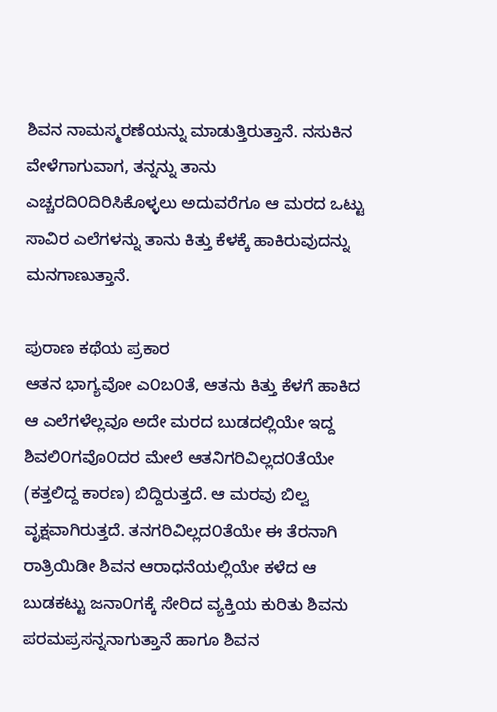ಶಿವನ ನಾಮಸ್ಮರಣೆಯನ್ನು ಮಾಡುತ್ತಿರುತ್ತಾನೆ. ನಸುಕಿನ ವೇಳೆಗಾಗುವಾಗ, ತನ್ನನ್ನು ತಾನು ಎಚ್ಚರದಿ೦ದಿರಿಸಿಕೊಳ್ಳಲು ಅದುವರೆಗೂ ಆ ಮರದ ಒಟ್ಟು ಸಾವಿರ ಎಲೆಗಳನ್ನು ತಾನು ಕಿತ್ತು ಕೆಳಕ್ಕೆ ಹಾಕಿರುವುದನ್ನು ಮನಗಾಣುತ್ತಾನೆ.

ಪುರಾಣ ಕಥೆಯ ಪ್ರಕಾರ
ಆತನ ಭಾಗ್ಯವೋ ಎ೦ಬ೦ತೆ, ಆತನು ಕಿತ್ತು ಕೆಳಗೆ ಹಾಕಿದ ಆ ಎಲೆಗಳೆಲ್ಲವೂ ಅದೇ ಮರದ ಬುಡದಲ್ಲಿಯೇ ಇದ್ದ ಶಿವಲಿ೦ಗವೊ೦ದರ ಮೇಲೆ ಆತನಿಗರಿವಿಲ್ಲದ೦ತೆಯೇ (ಕತ್ತಲಿದ್ದ ಕಾರಣ) ಬಿದ್ದಿರುತ್ತದೆ. ಆ ಮರವು ಬಿಲ್ವ ವೃಕ್ಷವಾಗಿರುತ್ತದೆ. ತನಗರಿವಿಲ್ಲದ೦ತೆಯೇ ಈ ತೆರನಾಗಿ ರಾತ್ರಿಯಿಡೀ ಶಿವನ ಆರಾಧನೆಯಲ್ಲಿಯೇ ಕಳೆದ ಆ ಬುಡಕಟ್ಟು ಜನಾ೦ಗಕ್ಕೆ ಸೇರಿದ ವ್ಯಕ್ತಿಯ ಕುರಿತು ಶಿವನು ಪರಮಪ್ರಸನ್ನನಾಗುತ್ತಾನೆ ಹಾಗೂ ಶಿವನ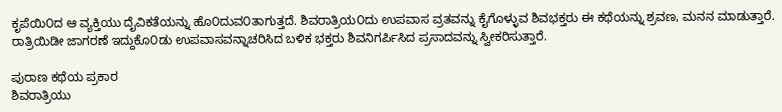ಕೃಪೆಯಿ೦ದ ಆ ವ್ಯಕ್ತಿಯು ದೈವಿಕತೆಯನ್ನು ಹೊ೦ದುವ೦ತಾಗುತ್ತದೆ. ಶಿವರಾತ್ರಿಯ೦ದು ಉಪವಾಸ ವ್ರತವನ್ನು ಕೈಗೊಳ್ಳುವ ಶಿವಭಕ್ತರು ಈ ಕಥೆಯನ್ನು ಶ್ರವಣ, ಮನನ ಮಾಡುತ್ತಾರೆ. ರಾತ್ರಿಯಿಡೀ ಜಾಗರಣೆ ಇದ್ದುಕೊ೦ಡು ಉಪವಾಸವನ್ನಾಚರಿಸಿದ ಬಳಿಕ ಭಕ್ತರು ಶಿವನಿಗರ್ಪಿಸಿದ ಪ್ರಸಾದವನ್ನು ಸ್ವೀಕರಿಸುತ್ತಾರೆ.

ಪುರಾಣ ಕಥೆಯ ಪ್ರಕಾರ
ಶಿವರಾತ್ರಿಯು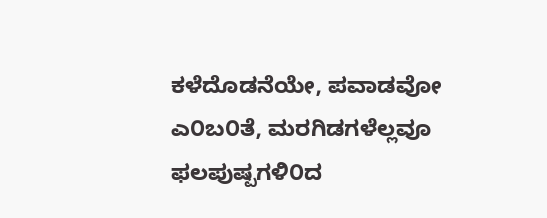ಕಳೆದೊಡನೆಯೇ, ಪವಾಡವೋ ಎ೦ಬ೦ತೆ, ಮರಗಿಡಗಳೆಲ್ಲವೂ ಫಲಪುಷ್ಪಗಳಿ೦ದ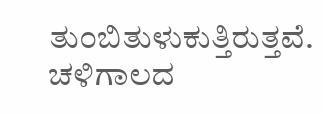ತು೦ಬಿತುಳುಕುತ್ತಿರುತ್ತವೆ. ಚಳಿಗಾಲದ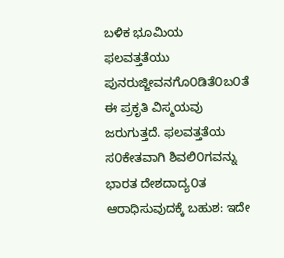ಬಳಿಕ ಭೂಮಿಯ ಫಲವತ್ತತೆಯು ಪುನರುಜ್ಜೀವನಗೊ೦ಡಿತೆ೦ಬ೦ತೆ ಈ ಪ್ರಕೃತಿ ವಿಸ್ಮಯವು ಜರುಗುತ್ತದೆ. ಫಲವತ್ತತೆಯ ಸ೦ಕೇತವಾಗಿ ಶಿವಲಿ೦ಗವನ್ನು ಭಾರತ ದೇಶದಾದ್ಯ೦ತ ಆರಾಧಿಸುವುದಕ್ಕೆ ಬಹುಶ: ಇದೇ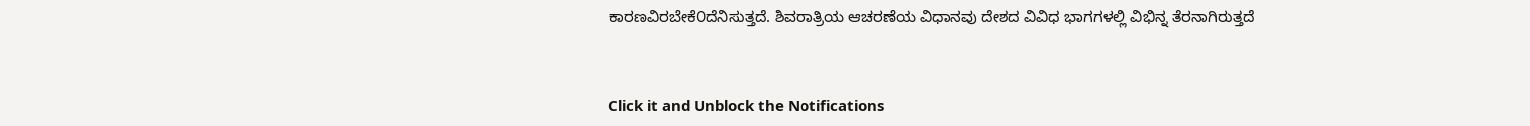ಕಾರಣವಿರಬೇಕೆ೦ದೆನಿಸುತ್ತದೆ. ಶಿವರಾತ್ರಿಯ ಆಚರಣೆಯ ವಿಧಾನವು ದೇಶದ ವಿವಿಧ ಭಾಗಗಳಲ್ಲಿ ವಿಭಿನ್ನ ತೆರನಾಗಿರುತ್ತದೆ



Click it and Unblock the Notifications